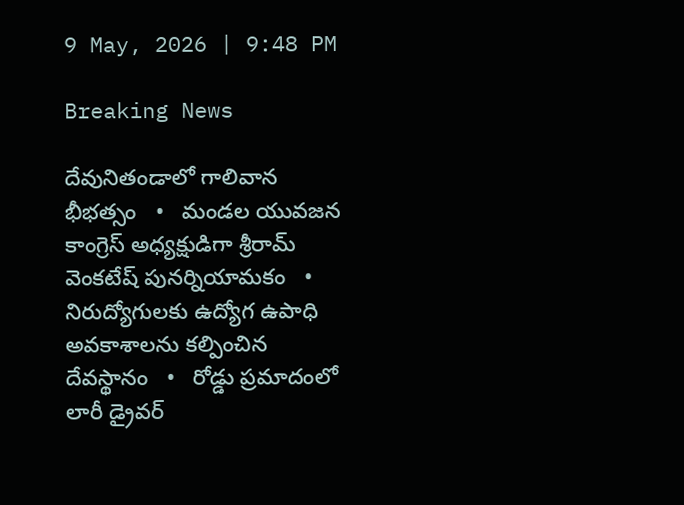9 May, 2026 | 9:48 PM

Breaking News

దేవునితండాలో గాలివాన భీభత్సం   •   మండల యువజన కాంగ్రెస్ అధ్యక్షుడిగా శ్రీరామ్ వెంకటేష్ పునర్నియామకం   •   నిరుద్యోగులకు ఉద్యోగ ఉపాధి అవకాశాలను కల్పించిన దేవస్థానం   •   రోడ్డు ప్రమాదంలో లారీ డ్రైవర్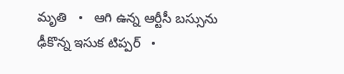మృతి   •   ఆగి ఉన్న ఆర్టీసీ బస్సును ఢీకొన్న ఇసుక టిప్పర్   •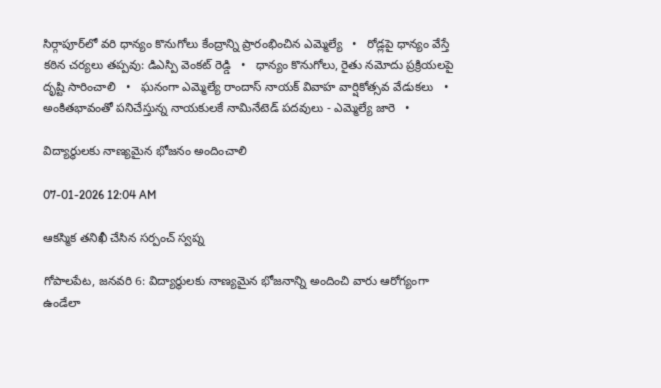సిర్గాపూర్‌లో వరి ధాన్యం కొనుగోలు కేంద్రాన్ని ప్రారంభించిన ఎమ్మెల్యే   •   రోడ్లపై ధాన్యం వేస్తే కఠిన చర్యలు తప్పవు: డిఎస్పి వెంకట్ రెడ్డి   •   ధాన్యం కొనుగోలు, రైతు నమోదు ప్రక్రియలపై దృష్టి సారించాలి   •   ఘనంగా ఎమ్మెల్యే రాందాస్ నాయక్ వివాహ వార్షికోత్సవ వేడుకలు   •   అంకితభావంతో పనిచేస్తున్న నాయకులకే నామినేటెడ్ పదవులు - ఎమ్మెల్యే జారె   •

విద్యార్థులకు నాణ్యమైన భోజనం అందించాలి

07-01-2026 12:04 AM

ఆకస్మిక తనిఖీ చేసిన సర్పంచ్ స్వప్న

గోపాలపేట, జనవరి 6: విద్యార్థులకు నాణ్యమైన భోజనాన్ని అందించి వారు ఆరోగ్యంగా ఉండేలా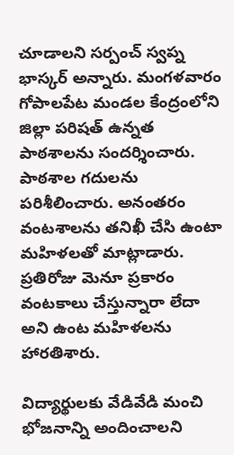చూడాలని సర్పంచ్ స్వప్న భాస్కర్ అన్నారు. మంగళవారం గోపాలపేట మండల కేంద్రంలోని జిల్లా పరిషత్ ఉన్నత పాఠశాలను సందర్శించారు. పాఠశాల గదులను పరిశీలించారు. అనంతరం వంటశాలను తనిఖీ చేసి ఉంటా మహిళలతో మాట్లాడారు. ప్రతిరోజు మెనూ ప్రకారం వంటకాలు చేస్తున్నారా లేదా అని ఉంట మహిళలను హారతిశారు.

విద్యార్థులకు వేడివేడి మంచి భోజనాన్ని అందించాలని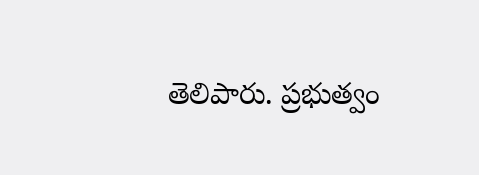తెలిపారు. ప్రభుత్వం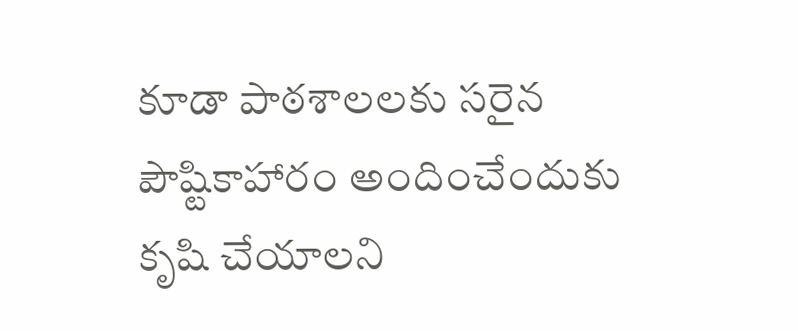కూడా పాఠశాలలకు సరైన పౌష్టికాహారం అందించేందుకు కృషి చేయాలని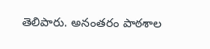తెలిపారు. అనంతరం పాఠశాల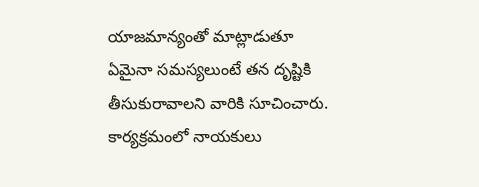యాజమాన్యంతో మాట్లాడుతూ ఏమైనా సమస్యలుంటే తన దృష్టికి తీసుకురావాలని వారికి సూచించారు. కార్యక్రమంలో నాయకులు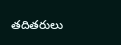తదితరులు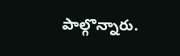పాల్గొన్నారు.